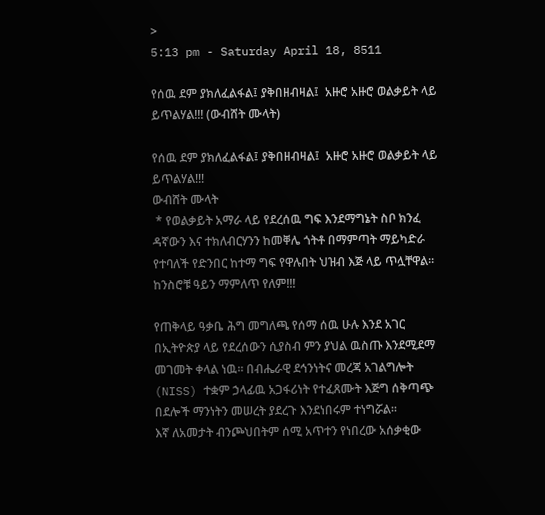>
5:13 pm - Saturday April 18, 8511

የሰዉ ደም ያክለፈልፋል፤ ያቅበዘብዛል፤  አዙሮ አዙሮ ወልቃይት ላይ ይጥልሃል!!! (ውብሸት ሙላት)

የሰዉ ደም ያክለፈልፋል፤ ያቅበዘብዛል፤  አዙሮ አዙሮ ወልቃይት ላይ ይጥልሃል!!!
ውብሸት ሙላት
 * የወልቃይት አማራ ላይ የደረሰዉ ግፍ እንደማግኔት ስቦ ክንፈ ዳኛውን እና ተክለብርሃንን ከመቐሌ ጎትቶ በማምጣት ማይካድራ የተባለች የድንበር ከተማ ግፍ የዋሉበት ህዝብ እጅ ላይ ጥሏቸዋል።  ከንስሮቹ ዓይን ማምለጥ የለም!!!

የጠቅላይ ዓቃቤ ሕግ መግለጫ የሰማ ሰዉ ሁሉ እንደ አገር በኢትዮጵያ ላይ የደረሰውን ሲያስብ ምን ያህል ዉስጡ እንደሚደማ መገመት ቀላል ነዉ፡፡ በብሔራዊ ደኅንነትና መረጃ አገልግሎት (NISS) ተቋም ኃላፊዉ አጋፋሪነት የተፈጸሙት እጅግ ሰቅጣጭ በደሎች ማንነትን መሠረት ያደረጉ እንደነበሩም ተነግሯል፡፡
እኛ ለአመታት ብንጮህበትም ሰሚ አጥተን የነበረው አሰቃቂው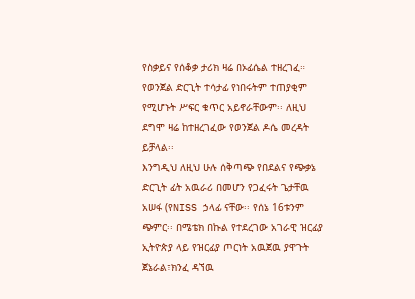የስቃይና የሰቆቃ ታሪክ ዛሬ በኦፊሴል ተዘረገፈ። የወንጀል ድርጊት ተሳታፊ የነበሩትም ተጠያቂም የሚሆኑት ሥፍር ቁጥር አይኖራቸውም፡፡ ለዚህ ደግሞ ዛሬ ከተዘረገፈው የወንጀል ዶሴ መረዳት ይቻላል፡፡
እንግዲህ ለዚህ ሁሉ ሰቅጣጭ የበደልና የጭቃኔ ድርጊት ፊት አዉራሪ በመሆን የጋፈሩት ጌታቸዉ አሠፋ (የNISS ኃላፊ ናቸው፡፡ የሰኔ 16ቱንም ጭምር፡፡ በሜቴክ በኩል የተደረገው አገራዊ ዝርፊያ ኢትዮጵያ ላይ የዝርፊያ ጦርነት አዉጀዉ ያዋጉት ጀኔራል፣ክንፈ ዳኘዉ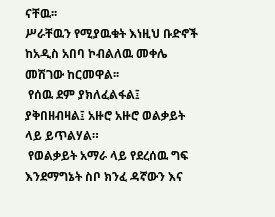ናቸዉ፡፡
ሥራቸዉን የሚያዉቁት እነዚህ ቡድኖች ከአዲስ አበባ ኮብልለዉ መቀሌ መሽገው ከርመዋል፡፡
 የሰዉ ደም ያክለፈልፋል፤ ያቅበዘብዛል፤ አዙሮ አዙሮ ወልቃይት ላይ ይጥልሃል።
 የወልቃይት አማራ ላይ የደረሰዉ ግፍ እንደማግኔት ስቦ ክንፈ ዳኛውን እና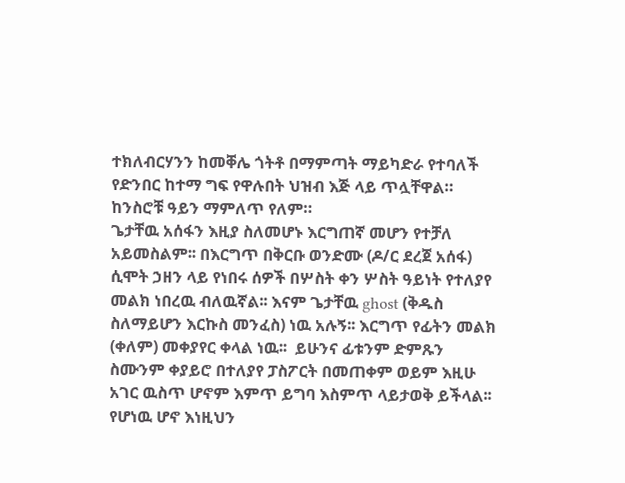ተክለብርሃንን ከመቐሌ ጎትቶ በማምጣት ማይካድራ የተባለች የድንበር ከተማ ግፍ የዋሉበት ህዝብ እጅ ላይ ጥሏቸዋል።  ከንስሮቹ ዓይን ማምለጥ የለም።
ጌታቸዉ አሰፋን እዚያ ስለመሆኑ እርግጠኛ መሆን የተቻለ አይመስልም፡፡ በእርግጥ በቅርቡ ወንድሙ (ዶ/ር ደረጀ አሰፋ) ሲሞት ኃዘን ላይ የነበሩ ሰዎች በሦስት ቀን ሦስት ዓይነት የተለያየ መልክ ነበረዉ ብለዉኛል፡፡ እናም ጌታቸዉ ghost (ቅዱስ ስለማይሆን እርኩስ መንፈስ) ነዉ አሉኝ፡፡ እርግጥ የፊትን መልክ (ቀለም) መቀያየር ቀላል ነዉ፡፡  ይሁንና ፊቱንም ድምጹን ስሙንም ቀያይሮ በተለያየ ፓስፖርት በመጠቀም ወይም እዚሁ አገር ዉስጥ ሆኖም እምጥ ይግባ እስምጥ ላይታወቅ ይችላል፡፡
የሆነዉ ሆኖ እነዚህን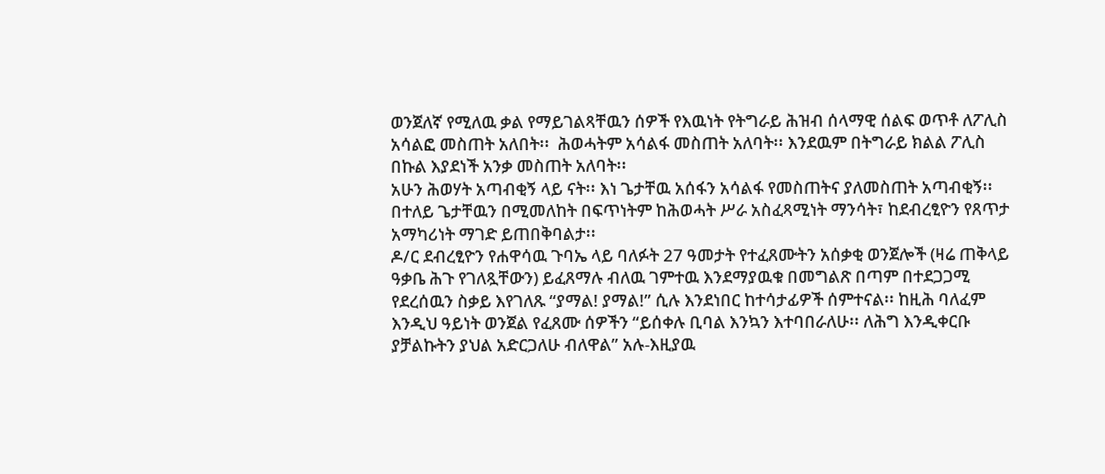ወንጀለኛ የሚለዉ ቃል የማይገልጻቸዉን ሰዎች የእዉነት የትግራይ ሕዝብ ሰላማዊ ሰልፍ ወጥቶ ለፖሊስ  አሳልፎ መስጠት አለበት፡፡  ሕወሓትም አሳልፋ መስጠት አለባት፡፡ እንደዉም በትግራይ ክልል ፖሊስ በኩል እያደነች አንቃ መስጠት አለባት፡፡
አሁን ሕወሃት አጣብቂኝ ላይ ናት፡፡ እነ ጌታቸዉ አሰፋን አሳልፋ የመስጠትና ያለመስጠት አጣብቂኝ፡፡ በተለይ ጌታቸዉን በሚመለከት በፍጥነትም ከሕወሓት ሥራ አስፈጻሚነት ማንሳት፣ ከደብረፂዮን የጸጥታ አማካሪነት ማገድ ይጠበቅባልታ፡፡
ዶ/ር ደብረፂዮን የሐዋሳዉ ጉባኤ ላይ ባለፉት 27 ዓመታት የተፈጸሙትን አሰቃቂ ወንጀሎች (ዛሬ ጠቅላይ ዓቃቤ ሕጉ የገለጿቸውን) ይፈጸማሉ ብለዉ ገምተዉ እንደማያዉቁ በመግልጽ በጣም በተደጋጋሚ የደረሰዉን ስቃይ እየገለጹ “ያማል! ያማል!” ሲሉ እንደነበር ከተሳታፊዎች ሰምተናል፡፡ ከዚሕ ባለፈም እንዲህ ዓይነት ወንጀል የፈጸሙ ሰዎችን “ይሰቀሉ ቢባል እንኳን እተባበራለሁ፡፡ ለሕግ እንዲቀርቡ ያቻልኩትን ያህል አድርጋለሁ ብለዋል” አሉ-እዚያዉ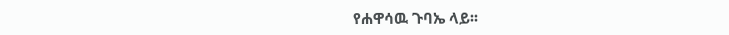የሐዋሳዉ ጉባኤ ላይ፡፡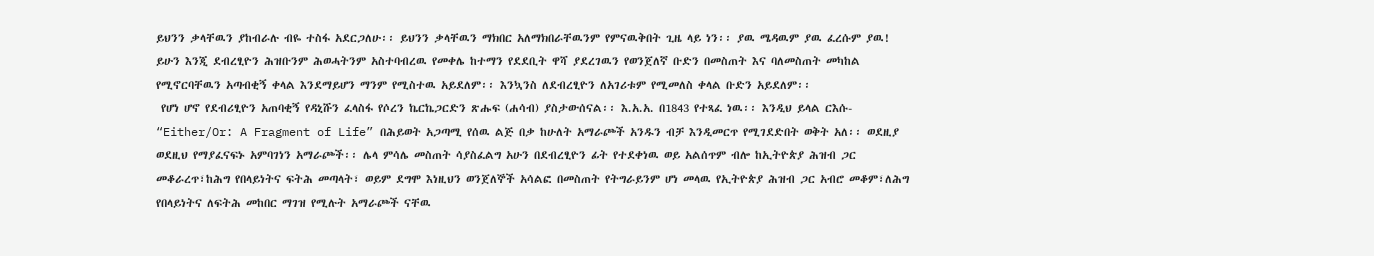ይህንን ቃላቸዉን ያከብራሉ ብዬ ተስፋ አደርጋለሁ፡፡ ይህንን ቃላቸዉን ማክበር አለማክበራቸዉንም የምናዉቅበት ጊዜ ላይ ነን፡፡ ያዉ ሜዳዉም ያዉ ፈረሱም ያዉ!
ይሁን እንጂ ደብረፂዮን ሕዝቡንም ሕወሓትንም አስተባብረዉ የመቀሌ ከተማን የደደቢት ዋሻ ያደረገዉን የወንጀለኛ ቡድን በመስጠት እና ባለመስጠት መካከል የሚኖርባቸዉን አጣብቂኝ ቀላል እንደማይሆን ማንም የሚስተዉ አይደለም፡፡ እንኳንስ ለደብረፂዮን ለአገሪቱም የሚመለስ ቀላል ቡድን አይደለም፡፡
 የሆነ ሆኖ የደብሪፂዮን አጠባቂኝ የዳኒሹን ፈላስፋ የሶረን ኬርኬጋርድን ጽሑፍ (ሐሳብ) ያስታውሰናል፡፡ እ.አ.አ. በ1843 የተጻፈ ነዉ፡፡ እንዲህ ይላል ርእሱ- “Either/Or: A Fragment of Life” በሕይወት አጋጣሚ የሰዉ ልጅ በቃ ከሁለት አማራጮች አንዱን ብቻ እንዲመርጥ የሚገደድበት ወቅት አለ፡፡ ወደዚያ ወደዚህ የማያፈናፍኑ አምባገነን አማራጮች፡፡ ሌላ ምሳሌ መስጠት ሳያስፈልግ አሁን በደብረፂዮን ፊት የተደቀነዉ ወይ አልሰጥም ብሎ ከኢትዮጵያ ሕዝብ ጋር መቆራረጥ፣ከሕግ የበላይነትና ፍትሕ መጣላት፣ ወይም ደግሞ እነዚህን ወንጀለኞች አሳልፎ በመስጠት የትግራይንም ሆነ መላዉ የኢትዮጵያ ሕዝብ ጋር አብሮ መቆም፣ለሕግ የበላይነትና ለፍትሕ መከበር ማገዝ የሚሉት አማራጮች ናቸዉ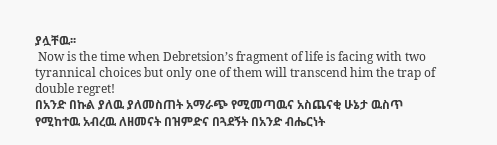ያሏቸዉ፡፡
 Now is the time when Debretsion’s fragment of life is facing with two tyrannical choices but only one of them will transcend him the trap of double regret!
በአንድ በኩል ያለዉ ያለመስጠት አማራጭ የሚመጣዉና አስጨናቂ ሁኔታ ዉስጥ የሚከተዉ አብረዉ ለዘመናት በዝምድና በጓደኝት በአንድ ብሔርነት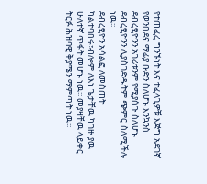የተጠፈረ ግንኙነት እና ተፈላጊዎቹ እጅግ አደገኛ የወንበደና ማፊያ ቡድን ስለሆኑ እንኳንስ ደብረፂዮንን አገሪቱንም የሚያሰጉ ስለሆኑ ደብረፂዮንን ሊያስገድዱትም ጭምር ስለሚችሉ ነዉ፡፡
ደብረፂዮን አሳልፎ ለመስጠት ካልተባበሩ፣ብሎም ለእነ ጌታቸዉ ካገዙ ያዉ ሁለተኛ ጥፋት መሆኑ ነዉ፡፡ መያዛቸዉ ላይቀር ትርፉ ሕዝባዊ ቅያሜን ማምጣት ነዉ፡፡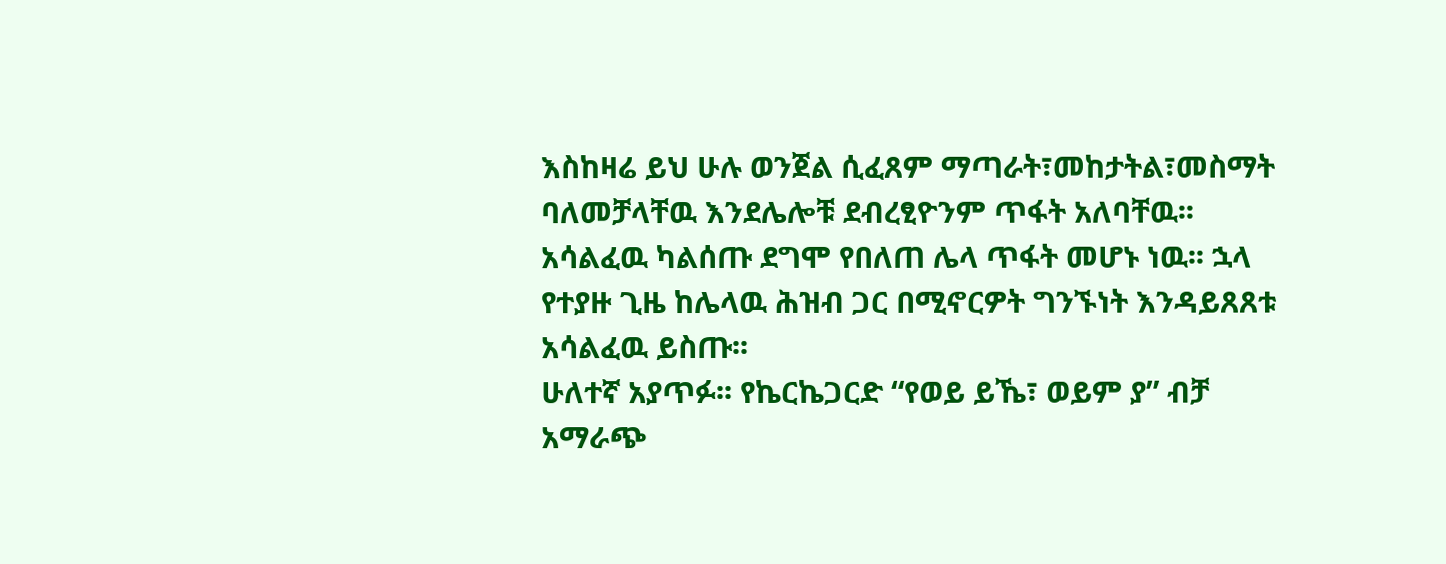እስከዛሬ ይህ ሁሉ ወንጀል ሲፈጸም ማጣራት፣መከታትል፣መስማት ባለመቻላቸዉ እንደሌሎቹ ደብረፂዮንም ጥፋት አለባቸዉ፡፡
አሳልፈዉ ካልሰጡ ደግሞ የበለጠ ሌላ ጥፋት መሆኑ ነዉ፡፡ ኋላ የተያዙ ጊዜ ከሌላዉ ሕዝብ ጋር በሚኖርዎት ግንኙነት እንዳይጸጸቱ አሳልፈዉ ይስጡ፡፡
ሁለተኛ አያጥፉ፡፡ የኬርኬጋርድ “የወይ ይኼ፣ ወይም ያ” ብቻ አማራጭ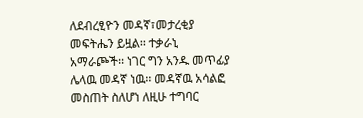ለደብረፂዮን መዳኛ፣መታረቂያ መፍትሔን ይዟል፡፡ ተቃራኒ አማራጮች፡፡ ነገር ግን አንዱ መጥፊያ ሌላዉ መዳኛ ነዉ፡፡ መዳኛዉ አሳልፎ መስጠት ስለሆነ ለዚሁ ተግባር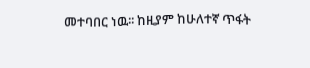መተባበር ነዉ፡፡ ከዚያም ከሁለተኛ ጥፋት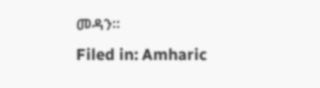መዳን፡፡
Filed in: Amharic